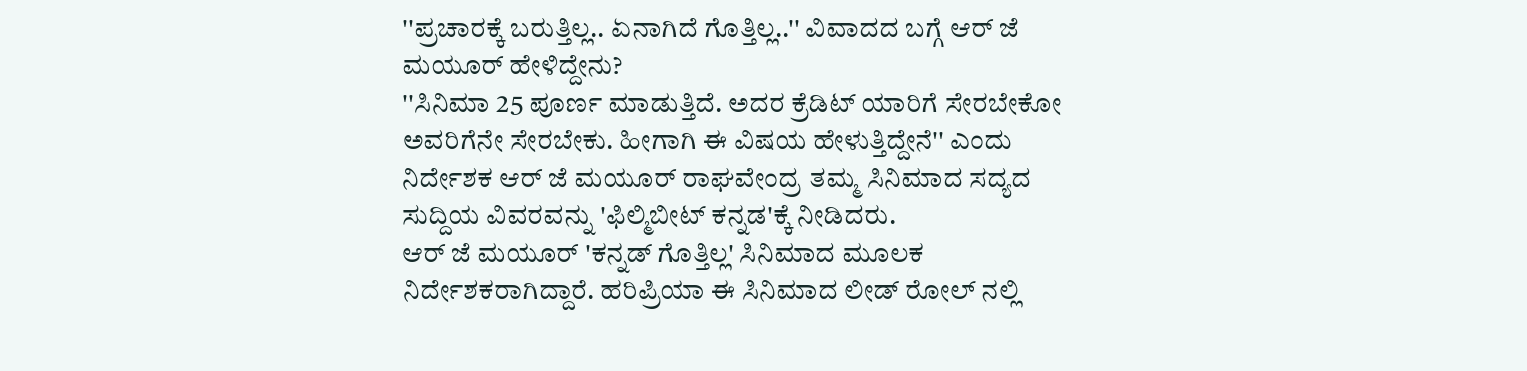''ಪ್ರಚಾರಕ್ಕೆ ಬರುತ್ತಿಲ್ಲ.. ಏನಾಗಿದೆ ಗೊತ್ತಿಲ್ಲ..'' ವಿವಾದದ ಬಗ್ಗೆ ಆರ್ ಜೆ ಮಯೂರ್ ಹೇಳಿದ್ದೇನು?
''ಸಿನಿಮಾ 25 ಪೂರ್ಣ ಮಾಡುತ್ತಿದೆ. ಅದರ ಕ್ರೆಡಿಟ್ ಯಾರಿಗೆ ಸೇರಬೇಕೋ ಅವರಿಗೆನೇ ಸೇರಬೇಕು. ಹೀಗಾಗಿ ಈ ವಿಷಯ ಹೇಳುತ್ತಿದ್ದೇನೆ'' ಎಂದು ನಿರ್ದೇಶಕ ಆರ್ ಜೆ ಮಯೂರ್ ರಾಘವೇಂದ್ರ ತಮ್ಮ ಸಿನಿಮಾದ ಸದ್ಯದ ಸುದ್ದಿಯ ವಿವರವನ್ನು 'ಫಿಲ್ಮಿಬೀಟ್ ಕನ್ನಡ'ಕ್ಕೆ ನೀಡಿದರು.
ಆರ್ ಜೆ ಮಯೂರ್ 'ಕನ್ನಡ್ ಗೊತ್ತಿಲ್ಲ' ಸಿನಿಮಾದ ಮೂಲಕ ನಿರ್ದೇಶಕರಾಗಿದ್ದಾರೆ. ಹರಿಪ್ರಿಯಾ ಈ ಸಿನಿಮಾದ ಲೀಡ್ ರೋಲ್ ನಲ್ಲಿ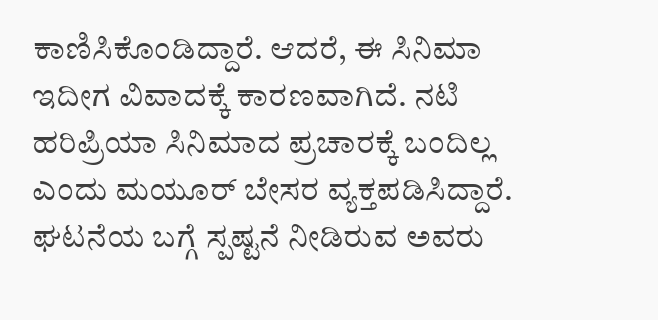ಕಾಣಿಸಿಕೊಂಡಿದ್ದಾರೆ. ಆದರೆ, ಈ ಸಿನಿಮಾ ಇದೀಗ ವಿವಾದಕ್ಕೆ ಕಾರಣವಾಗಿದೆ. ನಟಿ ಹರಿಪ್ರಿಯಾ ಸಿನಿಮಾದ ಪ್ರಚಾರಕ್ಕೆ ಬಂದಿಲ್ಲ ಎಂದು ಮಯೂರ್ ಬೇಸರ ವ್ಯಕ್ತಪಡಿಸಿದ್ದಾರೆ.
ಘಟನೆಯ ಬಗ್ಗೆ ಸ್ಪಷ್ಟನೆ ನೀಡಿರುವ ಅವರು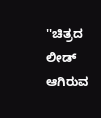''ಚಿತ್ರದ ಲೀಡ್ ಆಗಿರುವ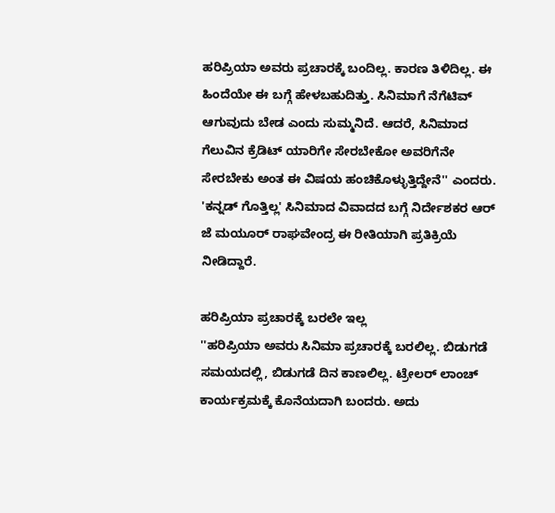ಹರಿಪ್ರಿಯಾ ಅವರು ಪ್ರಚಾರಕ್ಕೆ ಬಂದಿಲ್ಲ. ಕಾರಣ ತಿಳಿದಿಲ್ಲ. ಈ ಹಿಂದೆಯೇ ಈ ಬಗ್ಗೆ ಹೇಳಬಹುದಿತ್ತು. ಸಿನಿಮಾಗೆ ನೆಗೆಟಿವ್ ಆಗುವುದು ಬೇಡ ಎಂದು ಸುಮ್ಮನಿದೆ. ಆದರೆ, ಸಿನಿಮಾದ ಗೆಲುವಿನ ಕ್ರೆಡಿಟ್ ಯಾರಿಗೇ ಸೇರಬೇಕೋ ಅವರಿಗೆನೇ ಸೇರಬೇಕು ಅಂತ ಈ ವಿಷಯ ಹಂಚಿಕೊಳ್ಳುತ್ತಿದ್ದೇನೆ'' ಎಂದರು.
'ಕನ್ನಡ್ ಗೊತ್ತಿಲ್ಲ' ಸಿನಿಮಾದ ವಿವಾದದ ಬಗ್ಗೆ ನಿರ್ದೇಶಕರ ಆರ್ ಜೆ ಮಯೂರ್ ರಾಘವೇಂದ್ರ ಈ ರೀತಿಯಾಗಿ ಪ್ರತಿಕ್ರಿಯೆ ನೀಡಿದ್ದಾರೆ.

ಹರಿಪ್ರಿಯಾ ಪ್ರಚಾರಕ್ಕೆ ಬರಲೇ ಇಲ್ಲ
''ಹರಿಪ್ರಿಯಾ ಅವರು ಸಿನಿಮಾ ಪ್ರಚಾರಕ್ಕೆ ಬರಲಿಲ್ಲ. ಬಿಡುಗಡೆ ಸಮಯದಲ್ಲಿ, ಬಿಡುಗಡೆ ದಿನ ಕಾಣಲಿಲ್ಲ. ಟ್ರೇಲರ್ ಲಾಂಚ್ ಕಾರ್ಯಕ್ರಮಕ್ಕೆ ಕೊನೆಯದಾಗಿ ಬಂದರು. ಅದು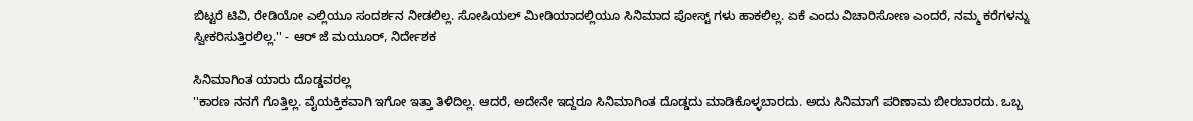ಬಿಟ್ಟರೆ ಟಿವಿ, ರೇಡಿಯೋ ಎಲ್ಲಿಯೂ ಸಂದರ್ಶನ ನೀಡಲಿಲ್ಲ. ಸೋಷಿಯಲ್ ಮೀಡಿಯಾದಲ್ಲಿಯೂ ಸಿನಿಮಾದ ಪೋಸ್ಟ್ ಗಳು ಹಾಕಲಿಲ್ಲ. ಏಕೆ ಎಂದು ವಿಚಾರಿಸೋಣ ಎಂದರೆ, ನಮ್ಮ ಕರೆಗಳನ್ನು ಸ್ವೀಕರಿಸುತ್ತಿರಲಿಲ್ಲ.'' - ಆರ್ ಜೆ ಮಯೂರ್, ನಿರ್ದೇಶಕ

ಸಿನಿಮಾಗಿಂತ ಯಾರು ದೊಡ್ಡವರಲ್ಲ
''ಕಾರಣ ನನಗೆ ಗೊತ್ತಿಲ್ಲ. ವೈಯಕ್ತಿಕವಾಗಿ ಇಗೋ ಇತ್ತಾ ತಿಳಿದಿಲ್ಲ. ಆದರೆ, ಅದೇನೇ ಇದ್ದರೂ ಸಿನಿಮಾಗಿಂತ ದೊಡ್ಡದು ಮಾಡಿಕೊಳ್ಳಬಾರದು. ಅದು ಸಿನಿಮಾಗೆ ಪರಿಣಾಮ ಬೀರಬಾರದು. ಒಬ್ಬ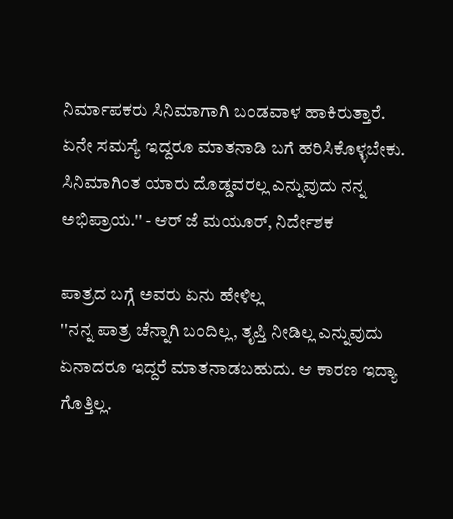ನಿರ್ಮಾಪಕರು ಸಿನಿಮಾಗಾಗಿ ಬಂಡವಾಳ ಹಾಕಿರುತ್ತಾರೆ. ಏನೇ ಸಮಸ್ಯೆ ಇದ್ದರೂ ಮಾತನಾಡಿ ಬಗೆ ಹರಿಸಿಕೊಳ್ಳಬೇಕು. ಸಿನಿಮಾಗಿಂತ ಯಾರು ದೊಡ್ಡವರಲ್ಲ ಎನ್ನುವುದು ನನ್ನ ಅಭಿಪ್ರಾಯ.'' - ಆರ್ ಜೆ ಮಯೂರ್, ನಿರ್ದೇಶಕ

ಪಾತ್ರದ ಬಗ್ಗೆ ಅವರು ಏನು ಹೇಳಿಲ್ಲ
''ನನ್ನ ಪಾತ್ರ ಚೆನ್ನಾಗಿ ಬಂದಿಲ್ಲ, ತೃಪ್ತಿ ನೀಡಿಲ್ಲ ಎನ್ನುವುದು ಏನಾದರೂ ಇದ್ದರೆ ಮಾತನಾಡಬಹುದು. ಆ ಕಾರಣ ಇದ್ಯಾ ಗೊತ್ತಿಲ್ಲ.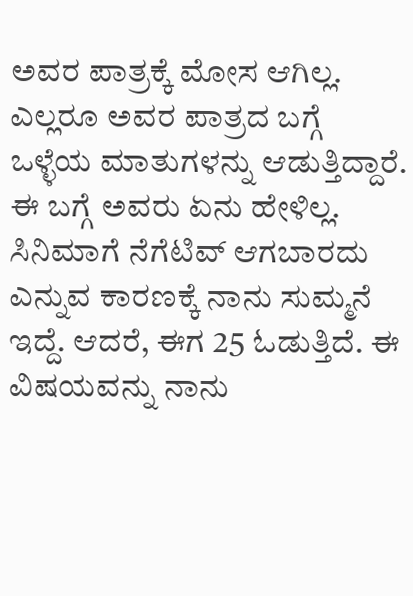ಅವರ ಪಾತ್ರಕ್ಕೆ ಮೋಸ ಆಗಿಲ್ಲ. ಎಲ್ಲರೂ ಅವರ ಪಾತ್ರದ ಬಗ್ಗೆ ಒಳ್ಳೆಯ ಮಾತುಗಳನ್ನು ಆಡುತ್ತಿದ್ದಾರೆ. ಈ ಬಗ್ಗೆ ಅವರು ಏನು ಹೇಳಿಲ್ಲ. ಸಿನಿಮಾಗೆ ನೆಗೆಟಿವ್ ಆಗಬಾರದು ಎನ್ನುವ ಕಾರಣಕ್ಕೆ ನಾನು ಸುಮ್ಮನೆ ಇದ್ದೆ. ಆದರೆ, ಈಗ 25 ಓಡುತ್ತಿದೆ. ಈ ವಿಷಯವನ್ನು ನಾನು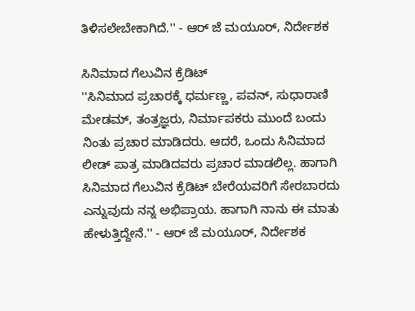ತಿಳಿಸಲೇಬೇಕಾಗಿದೆ.'' - ಆರ್ ಜೆ ಮಯೂರ್, ನಿರ್ದೇಶಕ

ಸಿನಿಮಾದ ಗೆಲುವಿನ ಕ್ರೆಡಿಟ್
''ಸಿನಿಮಾದ ಪ್ರಚಾರಕ್ಕೆ ಧರ್ಮಣ್ಣ, ಪವನ್, ಸುಧಾರಾಣಿ ಮೇಡಮ್, ತಂತ್ರಜ್ಞರು, ನಿರ್ಮಾಪಕರು ಮುಂದೆ ಬಂದು ನಿಂತು ಪ್ರಚಾರ ಮಾಡಿದರು. ಆದರೆ, ಒಂದು ಸಿನಿಮಾದ ಲೀಡ್ ಪಾತ್ರ ಮಾಡಿದವರು ಪ್ರಚಾರ ಮಾಡಲಿಲ್ಲ. ಹಾಗಾಗಿ ಸಿನಿಮಾದ ಗೆಲುವಿನ ಕ್ರೆಡಿಟ್ ಬೇರೆಯವರಿಗೆ ಸೇರಬಾರದು ಎನ್ನುವುದು ನನ್ನ ಅಭಿಪ್ರಾಯ. ಹಾಗಾಗಿ ನಾನು ಈ ಮಾತು ಹೇಳುತ್ತಿದ್ದೇನೆ.'' - ಆರ್ ಜೆ ಮಯೂರ್, ನಿರ್ದೇಶಕ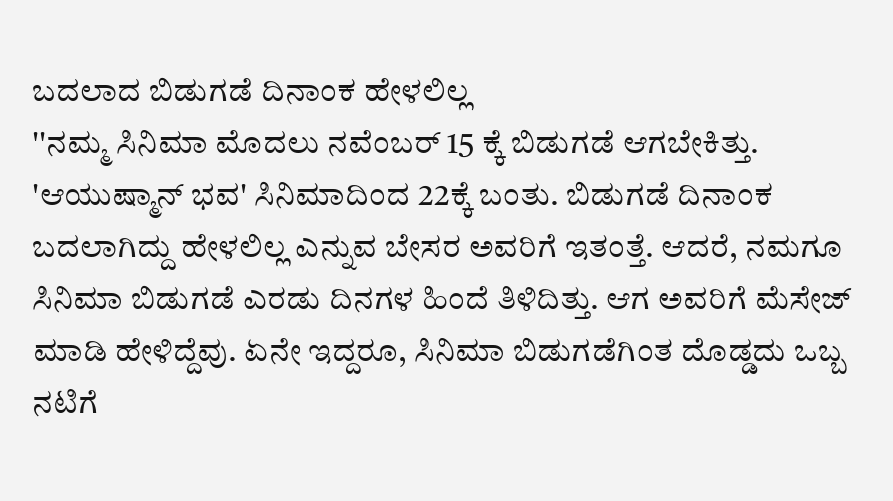ಬದಲಾದ ಬಿಡುಗಡೆ ದಿನಾಂಕ ಹೇಳಲಿಲ್ಲ
''ನಮ್ಮ ಸಿನಿಮಾ ಮೊದಲು ನವೆಂಬರ್ 15 ಕ್ಕೆ ಬಿಡುಗಡೆ ಆಗಬೇಕಿತ್ತು. 'ಆಯುಷ್ಮಾನ್ ಭವ' ಸಿನಿಮಾದಿಂದ 22ಕ್ಕೆ ಬಂತು. ಬಿಡುಗಡೆ ದಿನಾಂಕ ಬದಲಾಗಿದ್ದು ಹೇಳಲಿಲ್ಲ ಎನ್ನುವ ಬೇಸರ ಅವರಿಗೆ ಇತಂತ್ತೆ. ಆದರೆ, ನಮಗೂ ಸಿನಿಮಾ ಬಿಡುಗಡೆ ಎರಡು ದಿನಗಳ ಹಿಂದೆ ತಿಳಿದಿತ್ತು. ಆಗ ಅವರಿಗೆ ಮೆಸೇಜ್ ಮಾಡಿ ಹೇಳಿದ್ದೆವು. ಏನೇ ಇದ್ದರೂ, ಸಿನಿಮಾ ಬಿಡುಗಡೆಗಿಂತ ದೊಡ್ಡದು ಒಬ್ಬ ನಟಿಗೆ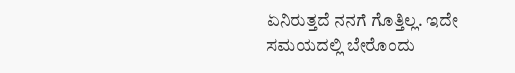ಏನಿರುತ್ತದೆ ನನಗೆ ಗೊತ್ತಿಲ್ಲ. ಇದೇ ಸಮಯದಲ್ಲಿ ಬೇರೊಂದು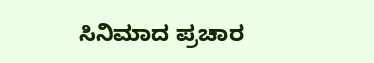ಸಿನಿಮಾದ ಪ್ರಚಾರ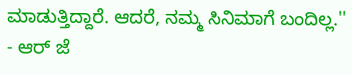ಮಾಡುತ್ತಿದ್ದಾರೆ. ಆದರೆ, ನಮ್ಮ ಸಿನಿಮಾಗೆ ಬಂದಿಲ್ಲ.'' - ಆರ್ ಜೆ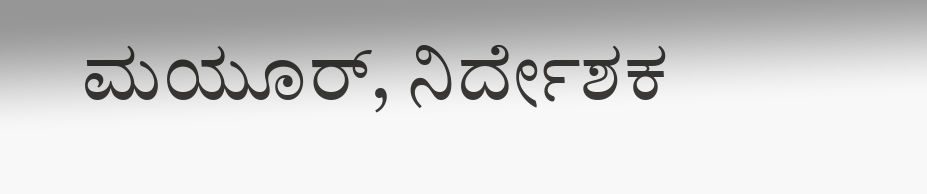ಮಯೂರ್, ನಿರ್ದೇಶಕ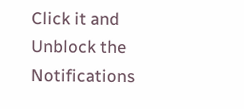Click it and Unblock the Notifications